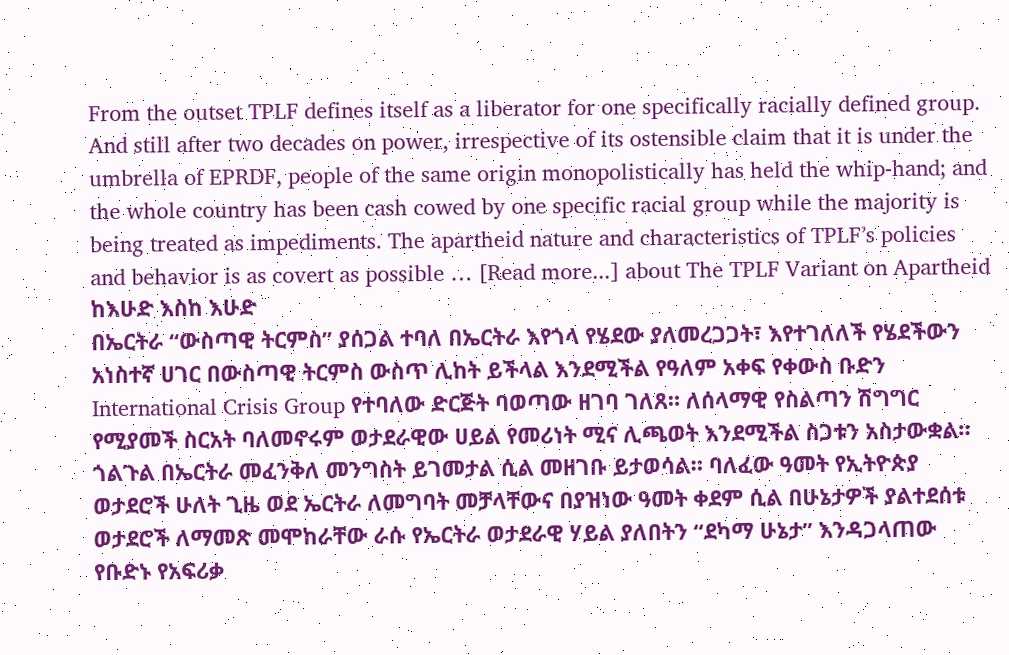From the outset TPLF defines itself as a liberator for one specifically racially defined group. And still after two decades on power, irrespective of its ostensible claim that it is under the umbrella of EPRDF, people of the same origin monopolistically has held the whip-hand; and the whole country has been cash cowed by one specific racial group while the majority is being treated as impediments. The apartheid nature and characteristics of TPLF’s policies and behavior is as covert as possible … [Read more...] about The TPLF Variant on Apartheid
ከእሁድ እስከ እሁድ
በኤርትራ “ውስጣዊ ትርምስ” ያሰጋል ተባለ በኤርትራ እየጎላ የሄደው ያለመረጋጋት፣ እየተገለለች የሄደችውን አነስተኛ ሀገር በውስጣዊ ትርምስ ውስጥ ሊከት ይችላል እንደሚችል የዓለም አቀፍ የቀውስ ቡድን International Crisis Group የተባለው ድርጅት ባወጣው ዘገባ ገለጸ። ለሰላማዊ የስልጣን ሽግግር የሚያመች ስርአት ባለመኖሩም ወታደራዊው ሀይል የመሪነት ሚና ሊጫወት እንደሚችል ስጋቱን አስታውቋል። ጎልጉል በኤርትራ መፈንቅለ መንግስት ይገመታል ሲል መዘገቡ ይታወሳል። ባለፈው ዓመት የኢትዮጵያ ወታደሮች ሁለት ጊዜ ወደ ኤርትራ ለመግባት መቻላቸውና በያዝነው ዓመት ቀደም ሲል በሁኔታዎች ያልተደሰቱ ወታደሮች ለማመጽ መሞከራቸው ራሱ የኤርትራ ወታደራዊ ሃይል ያለበትን “ደካማ ሁኔታ” እንዳጋላጠው የቡድኑ የአፍሪቃ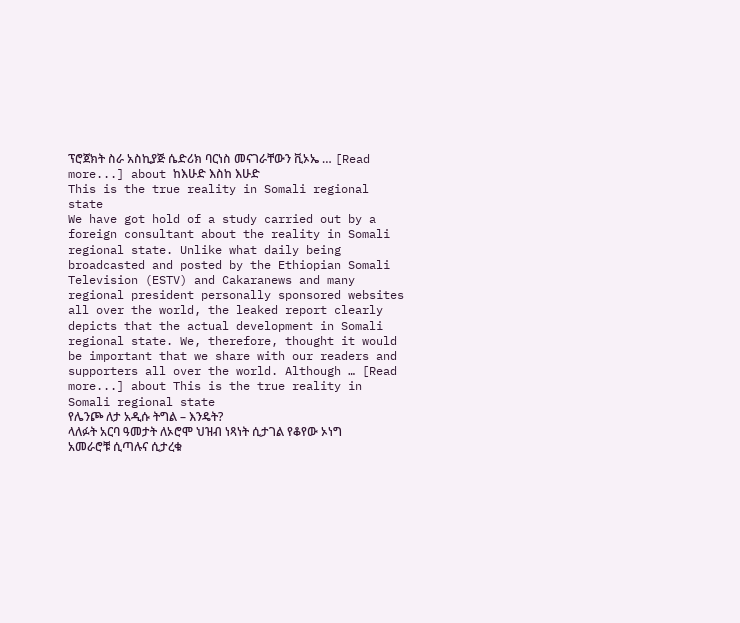ፕሮጀክት ስራ አስኪያጅ ሴድሪክ ባርነስ መናገራቸውን ቪኦኤ … [Read more...] about ከእሁድ እስከ እሁድ
This is the true reality in Somali regional state
We have got hold of a study carried out by a foreign consultant about the reality in Somali regional state. Unlike what daily being broadcasted and posted by the Ethiopian Somali Television (ESTV) and Cakaranews and many regional president personally sponsored websites all over the world, the leaked report clearly depicts that the actual development in Somali regional state. We, therefore, thought it would be important that we share with our readers and supporters all over the world. Although … [Read more...] about This is the true reality in Somali regional state
የሌንጮ ለታ አዲሱ ትግል – እንዴት?
ላለፉት አርባ ዓመታት ለኦሮሞ ህዝብ ነጻነት ሲታገል የቆየው ኦነግ አመራሮቹ ሲጣሉና ሲታረቁ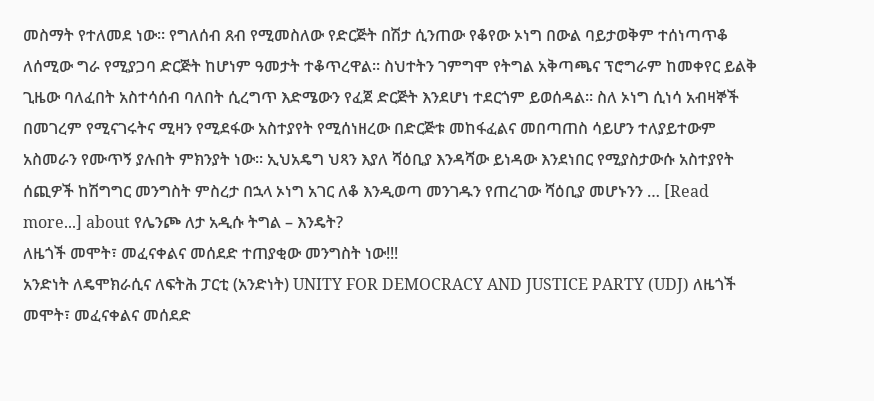መስማት የተለመደ ነው። የግለሰብ ጸብ የሚመስለው የድርጅት በሽታ ሲንጠው የቆየው ኦነግ በውል ባይታወቅም ተሰነጣጥቆ ለሰሚው ግራ የሚያጋባ ድርጅት ከሆነም ዓመታት ተቆጥረዋል። ስህተትን ገምግሞ የትግል አቅጣጫና ፕሮግራም ከመቀየር ይልቅ ጊዜው ባለፈበት አስተሳሰብ ባለበት ሲረግጥ እድሜውን የፈጀ ድርጅት እንደሆነ ተደርጎም ይወሰዳል። ስለ ኦነግ ሲነሳ አብዛኞች በመገረም የሚናገሩትና ሚዛን የሚደፋው አስተያየት የሚሰነዘረው በድርጅቱ መከፋፈልና መበጣጠስ ሳይሆን ተለያይተውም አስመራን የሙጥኝ ያሉበት ምክንያት ነው። ኢህአዴግ ህጻን እያለ ሻዕቢያ እንዳሻው ይነዳው እንደነበር የሚያስታውሱ አስተያየት ሰጪዎች ከሽግግር መንግስት ምስረታ በኋላ ኦነግ አገር ለቆ እንዲወጣ መንገዱን የጠረገው ሻዕቢያ መሆኑንን … [Read more...] about የሌንጮ ለታ አዲሱ ትግል – እንዴት?
ለዜጎች መሞት፣ መፈናቀልና መሰደድ ተጠያቂው መንግስት ነው!!!
አንድነት ለዴሞክራሲና ለፍትሕ ፓርቲ (አንድነት) UNITY FOR DEMOCRACY AND JUSTICE PARTY (UDJ) ለዜጎች መሞት፣ መፈናቀልና መሰደድ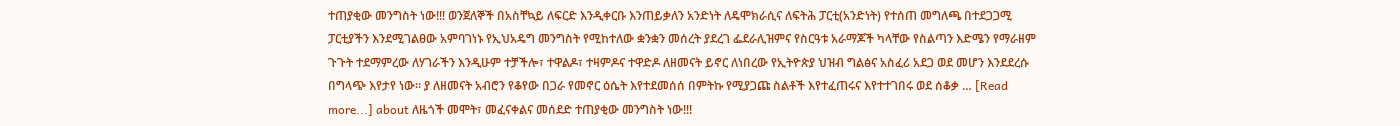ተጠያቂው መንግስት ነው!!! ወንጀለኞች በአስቸኳይ ለፍርድ እንዲቀርቡ እንጠይቃለን አንድነት ለዴሞክራሲና ለፍትሕ ፓርቲ(አንድነት) የተሰጠ መግለጫ በተደጋጋሚ ፓርቲያችን እንደሚገልፀው አምባገነኑ የኢህአዴግ መንግስት የሚከተለው ቋንቋን መሰረት ያደረገ ፌደራሊዝምና የስርዓቱ አራማጆች ካላቸው የስልጣን እድሜን የማራዘም ጉጉት ተደማምረው ለሃገራችን እንዲሁም ተቻችሎ፣ ተዋልዶ፣ ተዛምዶና ተዋድዶ ለዘመናት ይኖር ለነበረው የኢትዮጵያ ህዝብ ግልፅና አስፈሪ አደጋ ወደ መሆን እንደደረሱ በግላጭ እየታየ ነው፡፡ ያ ለዘመናት አብሮን የቆየው በጋራ የመኖር ዕሴት እየተደመሰሰ በምትኩ የሚያጋጩ ስልቶች እየተፈጠሩና እየተተገበሩ ወደ ሰቆቃ … [Read more...] about ለዜጎች መሞት፣ መፈናቀልና መሰደድ ተጠያቂው መንግስት ነው!!!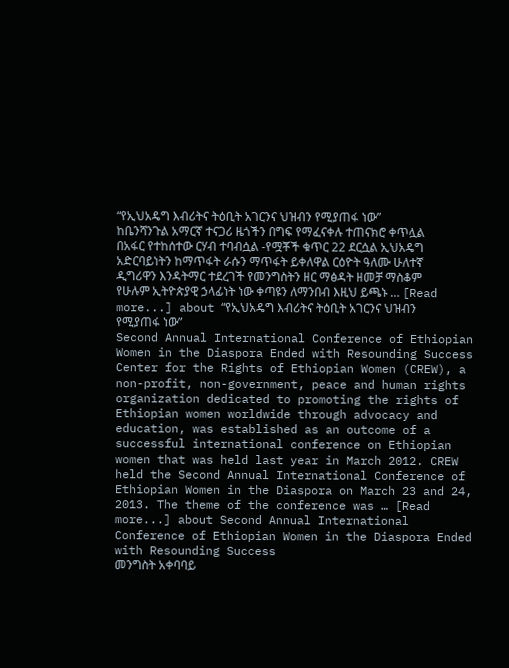“የኢህአዴግ እብሪትና ትዕቢት አገርንና ህዝብን የሚያጠፋ ነው”
ከቤንሻንጉል አማርኛ ተናጋሪ ዜጎችን በግፍ የማፈናቀሉ ተጠናክሮ ቀጥሏል በአፋር የተከሰተው ርሃብ ተባብሷል -የሟቾች ቁጥር 22 ደርሷል ኢህአዴግ አድርባይነትን ከማጥፋት ራሱን ማጥፋት ይቀለዋል ርዕዮት ዓለሙ ሁለተኛ ዲግሪዋን እንዳትማር ተደረገች የመንግስትን ዘር ማፅዳት ዘመቻ ማስቆም የሁሉም ኢትዮጵያዊ ኃላፊነት ነው ቀጣዩን ለማንበብ እዚህ ይጫኑ … [Read more...] about “የኢህአዴግ እብሪትና ትዕቢት አገርንና ህዝብን የሚያጠፋ ነው”
Second Annual International Conference of Ethiopian Women in the Diaspora Ended with Resounding Success
Center for the Rights of Ethiopian Women (CREW), a non-profit, non-government, peace and human rights organization dedicated to promoting the rights of Ethiopian women worldwide through advocacy and education, was established as an outcome of a successful international conference on Ethiopian women that was held last year in March 2012. CREW held the Second Annual International Conference of Ethiopian Women in the Diaspora on March 23 and 24, 2013. The theme of the conference was … [Read more...] about Second Annual International Conference of Ethiopian Women in the Diaspora Ended with Resounding Success
መንግስት አቀባባይ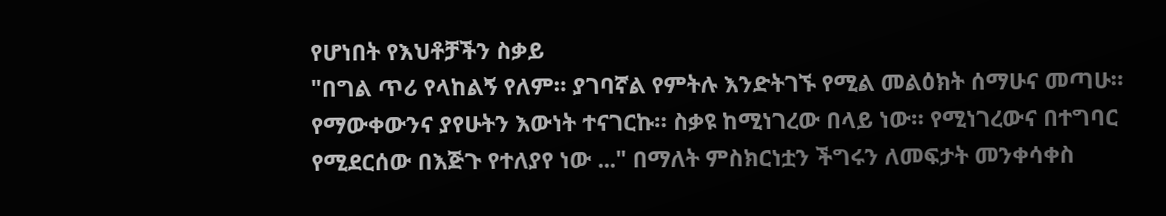የሆነበት የእህቶቻችን ስቃይ
"በግል ጥሪ የላከልኝ የለም። ያገባኛል የምትሉ እንድትገኙ የሚል መልዕክት ሰማሁና መጣሁ። የማውቀውንና ያየሁትን እውነት ተናገርኩ። ስቃዩ ከሚነገረው በላይ ነው። የሚነገረውና በተግባር የሚደርሰው በእጅጉ የተለያየ ነው ..." በማለት ምስክርነቷን ችግሩን ለመፍታት መንቀሳቀስ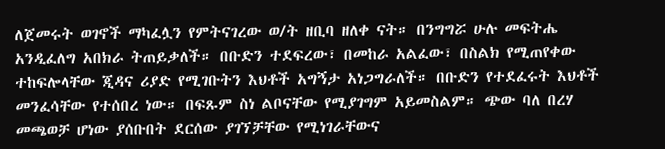ለጀመሩት ወገኖች ማካፈሏን የምትናገረው ወ/ት ዘቢባ ዘለቀ ናት። በንግግሯ ሁሉ መፍትሔ አንዲፈለግ አበክራ ትጠይቃለች። በቡድን ተደፍረው፣ በመከራ አልፈው፣ በስልክ የሚጠየቀው ተከፍሎላቸው ጂዳና ሪያድ የሚገቡትን እህቶች አግኝታ አነጋግራለች። በቡድን የተደፈሩት እህቶች መንፈሳቸው የተሰበረ ነው። በፍጹም ስነ ልቦናቸው የሚያገግም አይመስልም። ጭው ባለ በረሃ መጫወቻ ሆነው ያሰቡበት ደርሰው ያገኘቻቸው የሚነገራቸውና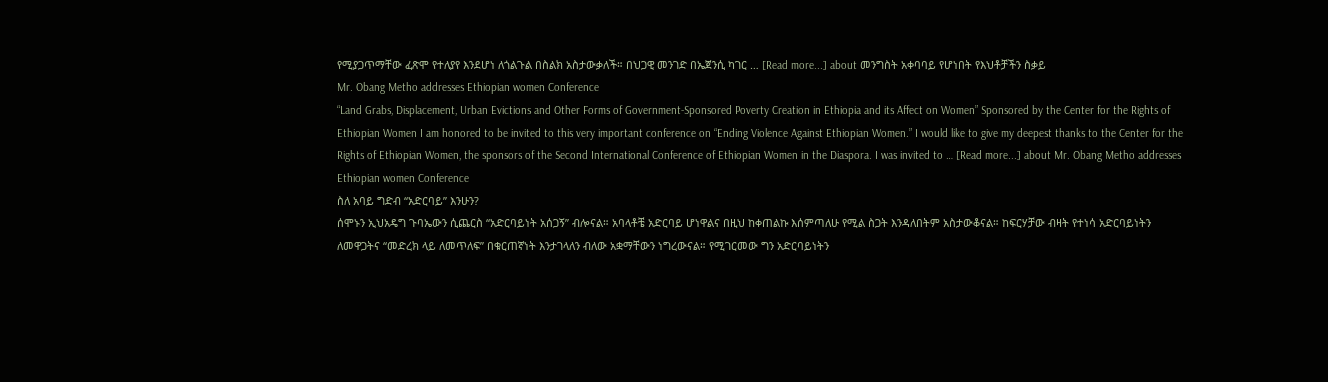የሚያጋጥማቸው ፈጽሞ የተለያየ እንደሆነ ለጎልጉል በስልክ አስታውቃለች። በህጋዊ መንገድ በኤጀንሲ ካገር … [Read more...] about መንግስት አቀባባይ የሆነበት የእህቶቻችን ስቃይ
Mr. Obang Metho addresses Ethiopian women Conference
“Land Grabs, Displacement, Urban Evictions and Other Forms of Government-Sponsored Poverty Creation in Ethiopia and its Affect on Women” Sponsored by the Center for the Rights of Ethiopian Women I am honored to be invited to this very important conference on “Ending Violence Against Ethiopian Women.” I would like to give my deepest thanks to the Center for the Rights of Ethiopian Women, the sponsors of the Second International Conference of Ethiopian Women in the Diaspora. I was invited to … [Read more...] about Mr. Obang Metho addresses Ethiopian women Conference
ስለ አባይ ግድብ “አድርባይ” እንሁን?
ሰሞኑን ኢህአዴግ ጉባኤውን ሲጨርስ “አድርባይነት አሰጋኝ” ብሎናል። አባላቶቼ አድርባይ ሆነዋልና በዚህ ከቀጠልኩ እሰምጣለሁ የሚል ስጋት እንዳለበትም አስታውቆናል። ከፍርሃቻው ብዛት የተነሳ አድርባይነትን ለመዋጋትና “መድረክ ላይ ለመጥለፍ” በቁርጠኛነት እንታገላለን ብለው አቋማቸውን ነግረውናል። የሚገርመው ግን አድርባይነትን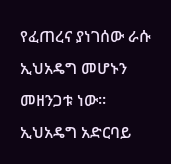የፈጠረና ያነገሰው ራሱ ኢህአዴግ መሆኑን መዘንጋቱ ነው። ኢህአዴግ አድርባይ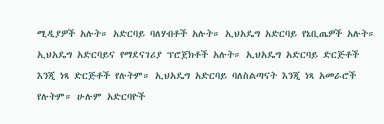ሚዲያዎች አሉት። አድርባይ ባለሃብቶች አሉት። ኢህአዴግ አድርባይ የኔቢጤዎች አሉት። ኢህአዴግ አድርባይና የማደናገሪያ ፕሮጀክቶች አሉት። ኢህአዴግ አድርባይ ድርጅቶች እንጂ ነጻ ድርጅቶች የሉትም። ኢህአዴግ አድርባይ ባለስልጣናት እንጂ ነጻ አመራሮች የሉትም። ሁሉም አድርባዮች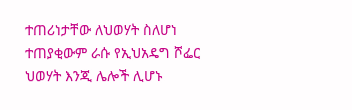ተጠሪነታቸው ለህወሃት ስለሆነ ተጠያቂውም ራሱ የኢህአዴግ ሾፌር ህወሃት እንጂ ሌሎች ሊሆኑ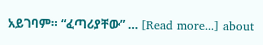አይገባም። “ፈጣሪያቸው” … [Read more...] about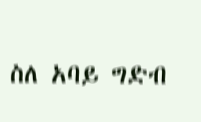ስለ አባይ ግድብ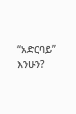“አድርባይ” እንሁን?